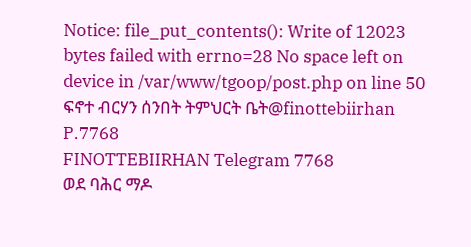Notice: file_put_contents(): Write of 12023 bytes failed with errno=28 No space left on device in /var/www/tgoop/post.php on line 50
ፍኖተ ብርሃን ሰንበት ትምህርት ቤት@finottebiirhan P.7768
FINOTTEBIIRHAN Telegram 7768
ወደ ባሕር ማዶ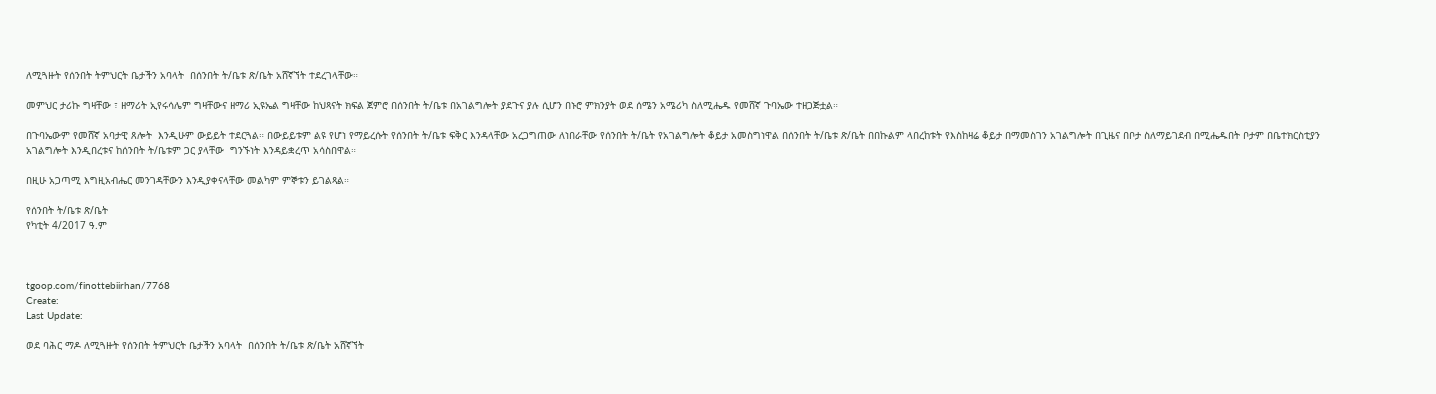ለሚጓዙት የሰንበት ትምህርት ቤታችን አባላት  በሰንበት ት/ቤቱ ጽ/ቤት አሸኛኘት ተደረገላቸው።

መምህር ታሪኩ ግዛቸው ፣ ዘማሪት ኢየሩሳሌም ግዛቸውና ዘማሪ ኢዩኤል ግዛቸው ከህጻናት ክፍል ጀምሮ በሰንበት ት/ቤቱ በአገልግሎት ያደጉና ያሉ ሲሆን በኑሮ ምክንያት ወደ ሰሜን አሜሪካ ስለሚሔዱ የመሸኛ ጉባኤው ተዘጋጅቷል።

በጉባኤውም የመሸኛ አባታዊ ጸሎት  እንዲሁም ውይይት ተደርጓል። በውይይቱም ልዩ የሆነ የማይረሱት የሰንበት ት/ቤቱ ፍቅር እንዳላቸው አረጋግጠው ለነበራቸው የሰንበት ት/ቤት የአገልግሎት ቆይታ አመስግነዋል በሰንበት ት/ቤቱ ጽ/ቤት በበኩልም ላበረከቱት የእስከዛሬ ቆይታ በማመስገን አገልግሎት በጊዜና በቦታ ስለማይገደብ በሚሔዱበት ቦታም በቤተክርስቲያን አገልግሎት እንዲበረቱና ከሰንበት ት/ቤቱም ጋር ያላቸው  ግንኙነት እንዳይቋረጥ አሳስበዋል።

በዚሁ አጋጣሚ እግዚአብሔር መንገዳቸውን እንዲያቀናላቸው መልካም ምኞቱን ይገልጻል።

የሰንበት ት/ቤቱ ጽ/ቤት
የካቲት 4/2017 ዓ.ም



tgoop.com/finottebiirhan/7768
Create:
Last Update:

ወደ ባሕር ማዶ ለሚጓዙት የሰንበት ትምህርት ቤታችን አባላት  በሰንበት ት/ቤቱ ጽ/ቤት አሸኛኘት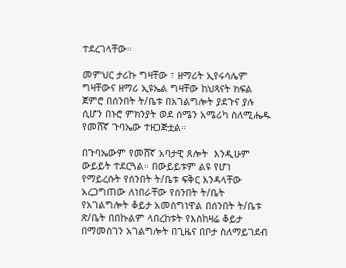ተደረገላቸው።

መምህር ታሪኩ ግዛቸው ፣ ዘማሪት ኢየሩሳሌም ግዛቸውና ዘማሪ ኢዩኤል ግዛቸው ከህጻናት ክፍል ጀምሮ በሰንበት ት/ቤቱ በአገልግሎት ያደጉና ያሉ ሲሆን በኑሮ ምክንያት ወደ ሰሜን አሜሪካ ስለሚሔዱ የመሸኛ ጉባኤው ተዘጋጅቷል።

በጉባኤውም የመሸኛ አባታዊ ጸሎት  እንዲሁም ውይይት ተደርጓል። በውይይቱም ልዩ የሆነ የማይረሱት የሰንበት ት/ቤቱ ፍቅር እንዳላቸው አረጋግጠው ለነበራቸው የሰንበት ት/ቤት የአገልግሎት ቆይታ አመስግነዋል በሰንበት ት/ቤቱ ጽ/ቤት በበኩልም ላበረከቱት የእስከዛሬ ቆይታ በማመስገን አገልግሎት በጊዜና በቦታ ስለማይገደብ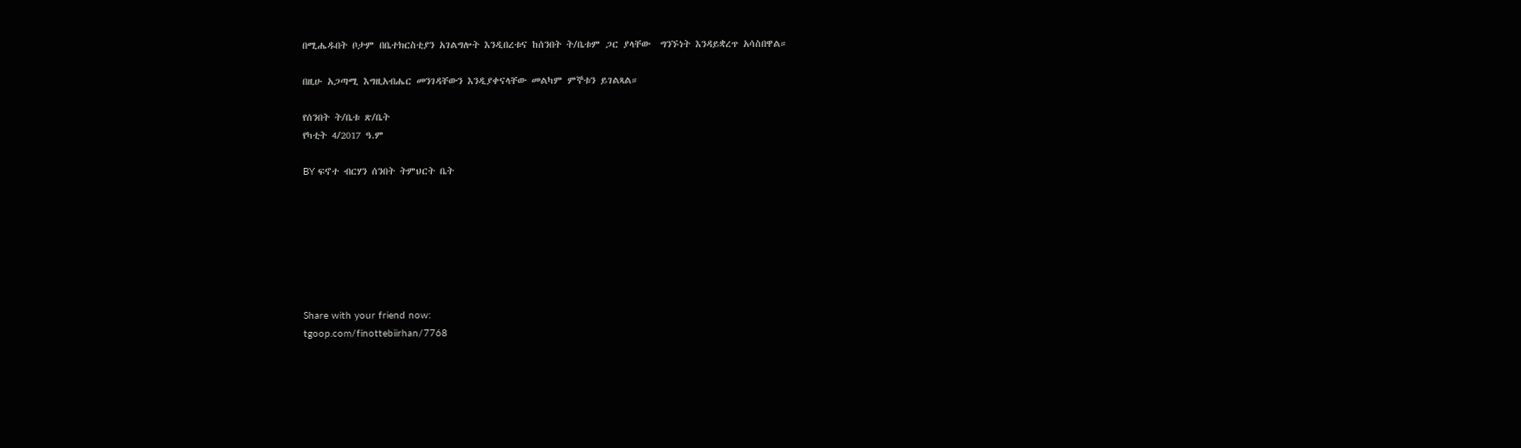በሚሔዱበት ቦታም በቤተክርስቲያን አገልግሎት እንዲበረቱና ከሰንበት ት/ቤቱም ጋር ያላቸው  ግንኙነት እንዳይቋረጥ አሳስበዋል።

በዚሁ አጋጣሚ እግዚአብሔር መንገዳቸውን እንዲያቀናላቸው መልካም ምኞቱን ይገልጻል።

የሰንበት ት/ቤቱ ጽ/ቤት
የካቲት 4/2017 ዓ.ም

BY ፍኖተ ብርሃን ሰንበት ትምህርት ቤት







Share with your friend now:
tgoop.com/finottebiirhan/7768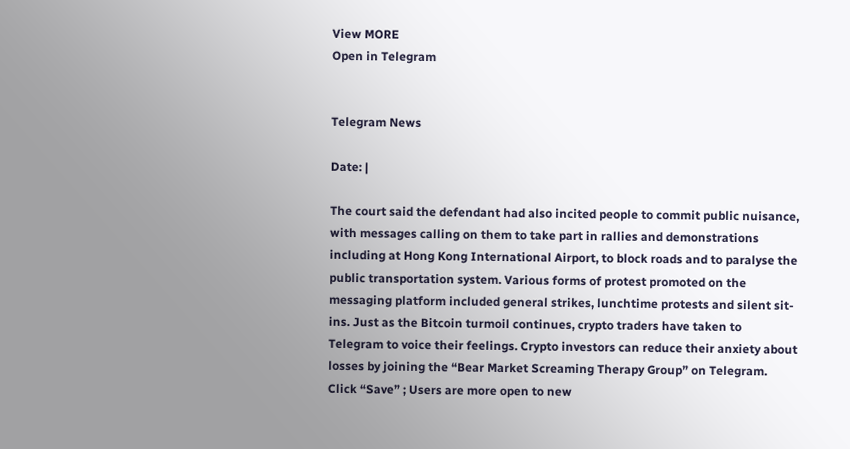View MORE
Open in Telegram


Telegram News

Date: |

The court said the defendant had also incited people to commit public nuisance, with messages calling on them to take part in rallies and demonstrations including at Hong Kong International Airport, to block roads and to paralyse the public transportation system. Various forms of protest promoted on the messaging platform included general strikes, lunchtime protests and silent sit-ins. Just as the Bitcoin turmoil continues, crypto traders have taken to Telegram to voice their feelings. Crypto investors can reduce their anxiety about losses by joining the “Bear Market Screaming Therapy Group” on Telegram. Click “Save” ; Users are more open to new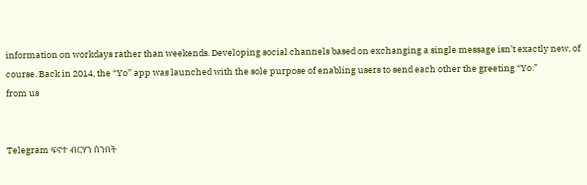information on workdays rather than weekends. Developing social channels based on exchanging a single message isn’t exactly new, of course. Back in 2014, the “Yo” app was launched with the sole purpose of enabling users to send each other the greeting “Yo.”
from us


Telegram ፍኖተ ብርሃን ሰንበት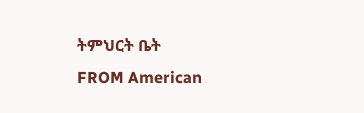ትምህርት ቤት
FROM American